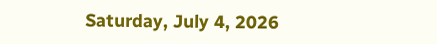Saturday, July 4, 2026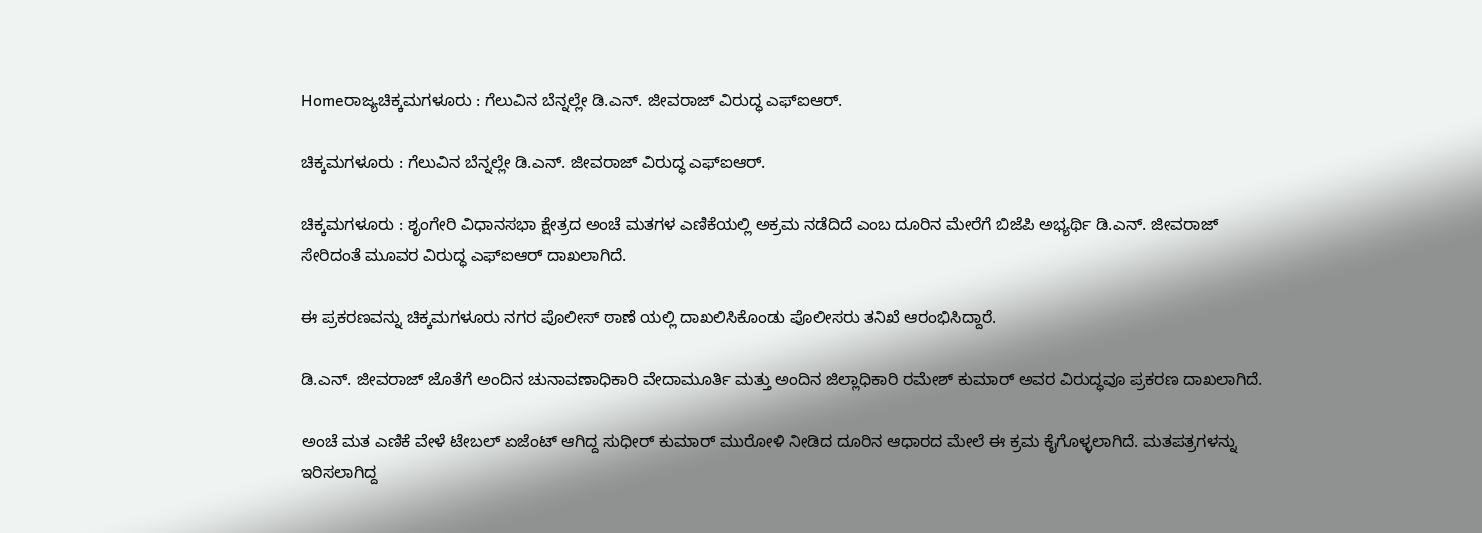Homeರಾಜ್ಯಚಿಕ್ಕಮಗಳೂರು : ಗೆಲುವಿನ ಬೆನ್ನಲ್ಲೇ ಡಿ.ಎನ್. ಜೀವರಾಜ್ ವಿರುದ್ಧ ಎಫ್‌ಐಆರ್.

ಚಿಕ್ಕಮಗಳೂರು : ಗೆಲುವಿನ ಬೆನ್ನಲ್ಲೇ ಡಿ.ಎನ್. ಜೀವರಾಜ್ ವಿರುದ್ಧ ಎಫ್‌ಐಆರ್.

ಚಿಕ್ಕಮಗಳೂರು : ಶೃಂಗೇರಿ ವಿಧಾನಸಭಾ ಕ್ಷೇತ್ರದ ಅಂಚೆ ಮತಗಳ ಎಣಿಕೆಯಲ್ಲಿ ಅಕ್ರಮ ನಡೆದಿದೆ ಎಂಬ ದೂರಿನ ಮೇರೆಗೆ ಬಿಜೆಪಿ ಅಭ್ಯರ್ಥಿ ಡಿ.ಎನ್. ಜೀವರಾಜ್ ಸೇರಿದಂತೆ ಮೂವರ ವಿರುದ್ಧ ಎಫ್‌ಐಆರ್ ದಾಖಲಾಗಿದೆ.

ಈ ಪ್ರಕರಣವನ್ನು ಚಿಕ್ಕಮಗಳೂರು ನಗರ ಪೊಲೀಸ್ ಠಾಣೆ ಯಲ್ಲಿ ದಾಖಲಿಸಿಕೊಂಡು ಪೊಲೀಸರು ತನಿಖೆ ಆರಂಭಿಸಿದ್ದಾರೆ.

ಡಿ.ಎನ್. ಜೀವರಾಜ್ ಜೊತೆಗೆ ಅಂದಿನ ಚುನಾವಣಾಧಿಕಾರಿ ವೇದಾಮೂರ್ತಿ ಮತ್ತು ಅಂದಿನ ಜಿಲ್ಲಾಧಿಕಾರಿ ರಮೇಶ್ ಕುಮಾರ್ ಅವರ ವಿರುದ್ಧವೂ ಪ್ರಕರಣ ದಾಖಲಾಗಿದೆ.

ಅಂಚೆ ಮತ ಎಣಿಕೆ ವೇಳೆ ಟೇಬಲ್ ಏಜೆಂಟ್ ಆಗಿದ್ದ ಸುಧೀರ್ ಕುಮಾರ್ ಮುರೋಳಿ ನೀಡಿದ ದೂರಿನ ಆಧಾರದ ಮೇಲೆ ಈ ಕ್ರಮ ಕೈಗೊಳ್ಳಲಾಗಿದೆ. ಮತಪತ್ರಗಳನ್ನು ಇರಿಸಲಾಗಿದ್ದ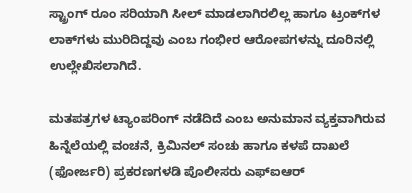ಸ್ಟ್ರಾಂಗ್ ರೂಂ ಸರಿಯಾಗಿ ಸೀಲ್ ಮಾಡಲಾಗಿರಲಿಲ್ಲ ಹಾಗೂ ಟ್ರಂಕ್‌ಗಳ ಲಾಕ್‌ಗಳು ಮುರಿದಿದ್ದವು ಎಂಬ ಗಂಭೀರ ಆರೋಪಗಳನ್ನು ದೂರಿನಲ್ಲಿ ಉಲ್ಲೇಖಿಸಲಾಗಿದೆ.

ಮತಪತ್ರಗಳ ಟ್ಯಾಂಪರಿಂಗ್ ನಡೆದಿದೆ ಎಂಬ ಅನುಮಾನ ವ್ಯಕ್ತವಾಗಿರುವ ಹಿನ್ನೆಲೆಯಲ್ಲಿ ವಂಚನೆ, ಕ್ರಿಮಿನಲ್ ಸಂಚು ಹಾಗೂ ಕಳಪೆ ದಾಖಲೆ (ಫೋರ್ಜರಿ) ಪ್ರಕರಣಗಳಡಿ ಪೊಲೀಸರು ಎಫ್‌ಐಆರ್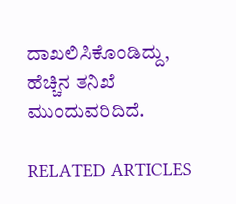ದಾಖಲಿಸಿಕೊಂಡಿದ್ದು, ಹೆಚ್ಚಿನ ತನಿಖೆ ಮುಂದುವರಿದಿದೆ.

RELATED ARTICLES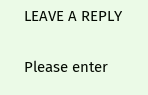LEAVE A REPLY

Please enter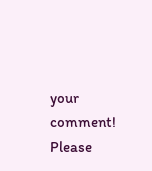your comment!
Please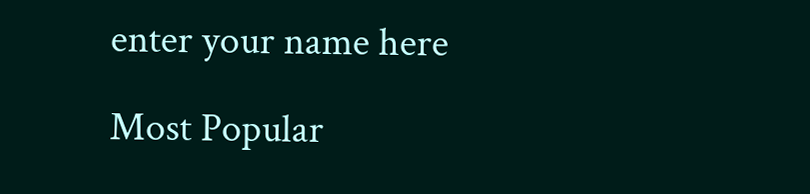enter your name here

Most Popular